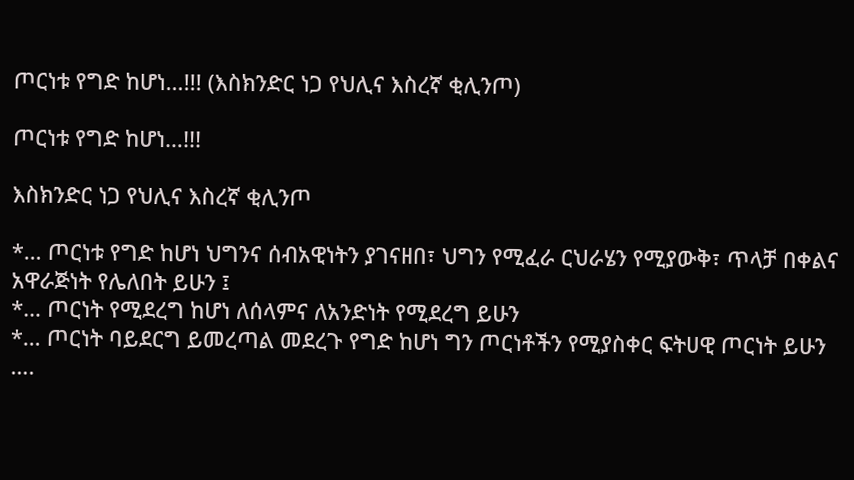ጦርነቱ የግድ ከሆነ…!!! (እስክንድር ነጋ የህሊና እስረኛ ቂሊንጦ)

ጦርነቱ የግድ ከሆነ…!!!

እስክንድር ነጋ የህሊና እስረኛ ቂሊንጦ

*… ጦርነቱ የግድ ከሆነ ህግንና ሰብአዊነትን ያገናዘበ፣ ህግን የሚፈራ ርህራሄን የሚያውቅ፣ ጥላቻ በቀልና አዋራጅነት የሌለበት ይሁን ፤
*… ጦርነት የሚደረግ ከሆነ ለሰላምና ለአንድነት የሚደረግ ይሁን
*… ጦርነት ባይደርግ ይመረጣል መደረጉ የግድ ከሆነ ግን ጦርነቶችን የሚያስቀር ፍትሀዊ ጦርነት ይሁን ….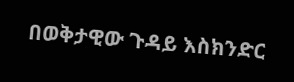በወቅታዊው ጉዳይ እስክንድር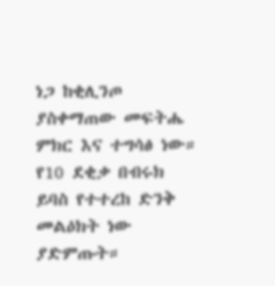ነጋ ከቂሊንጦ ያስቀማጠው መፍትሔ ምክር እና ተግሳፅ ነው። የ10 ደቂቃ በብሩክ ይባስ የተተረከ ድንቅ መልዕክት ነው ያድምጡት።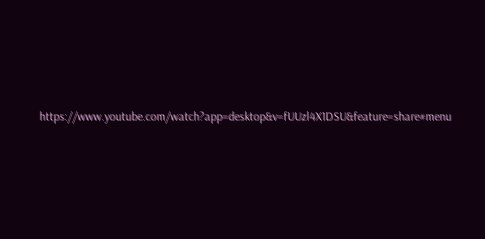https://www.youtube.com/watch?app=desktop&v=fUUzl4X1DSU&feature=share#menu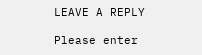LEAVE A REPLY

Please enter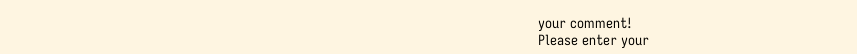your comment!
Please enter your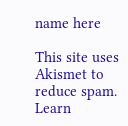name here

This site uses Akismet to reduce spam. Learn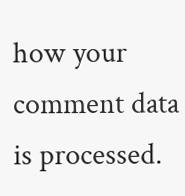how your comment data is processed.